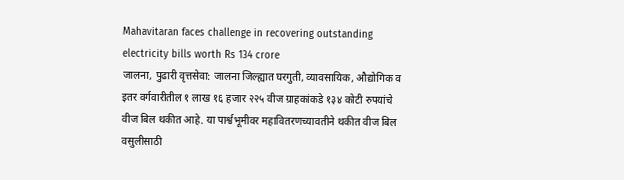Mahavitaran faces challenge in recovering outstanding electricity bills worth Rs 134 crore
जालना, पुढारी वृत्तसेवा: जालना जिल्ह्यात घरगुती, व्यावसायिक, औद्योगिक व इतर वर्गवारीतील १ लाख १६ हजार २२५ वीज ग्राहकांकडे १३४ कोटी रुपयांचे वीज बिल थकीत आहे. या पार्श्वभूमीवर महावितरणच्यावतीने थकीत वीज बिल वसुलीसाठी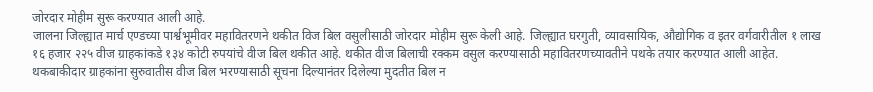जोरदार मोहीम सुरू करण्यात आली आहे.
जालना जिल्ह्यात मार्च एण्डच्या पार्श्वभूमीवर महावितरणने थकीत विज बिल वसुलीसाठी जोरदार मोहीम सुरू केली आहे. जिल्ह्यात घरगुती, व्यावसायिक, औद्योगिक व इतर वर्गवारीतील १ लाख १६ हजार २२५ वीज ग्राहकांकडे १३४ कोटी रुपयांचे वीज बिल थकीत आहे. थकीत वीज बिलाची रक्कम वसुल करण्यासाठी महावितरणच्यावतीने पथके तयार करण्यात आली आहेत.
थकबाकीदार ग्राहकांना सुरुवातीस वीज बिल भरण्यासाठी सूचना दिल्यानंतर दिलेल्या मुदतीत बिल न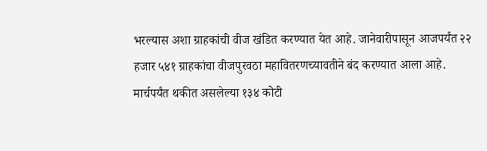भरल्यास अशा ग्राहकांची वीज खंडित करण्यात येत आहे. जानेवारीपासून आजपर्यंत २२ हजार ५४१ ग्राहकांचा वीजपुरवठा महावितरणच्यावतीने बंद करण्यात आला आहे. मार्चपर्यंत थकीत असलेल्या १३४ कोटी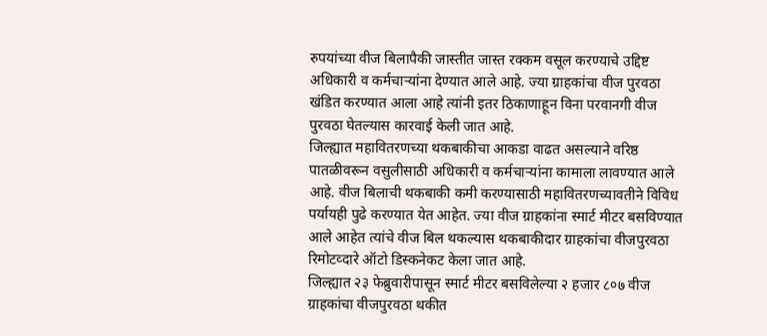रुपयांच्या वीज बिलापैकी जास्तीत जास्त रक्कम वसूल करण्याचे उद्दिष्ट अधिकारी व कर्मचाऱ्यांना देण्यात आले आहे. ज्या ग्राहकांचा वीज पुरवठा खंडित करण्यात आला आहे त्यांनी इतर ठिकाणाहून विना परवानगी वीज पुरवठा घेतल्यास कारवाई केली जात आहे.
जिल्ह्यात महावितरणच्या थकबाकीचा आकडा वाढत असल्याने वरिष्ठ पातळीवरून वसुलीसाठी अधिकारी व कर्मचाऱ्यांना कामाला लावण्यात आले आहे. वीज बिलाची थकबाकी कमी करण्यासाठी महावितरणच्यावतीने विविध पर्यायही पुढे करण्यात येत आहेत. ज्या वीज ग्राहकांना स्मार्ट मीटर बसविण्यात आले आहेत त्यांचे वीज बिल थकल्यास थकबाकीदार ग्राहकांचा वीजपुरवठा रिमोटव्दारे ऑटो डिस्कनेकट केला जात आहे.
जिल्ह्यात २३ फेब्रुवारीपासून स्मार्ट मीटर बसविलेल्या २ हजार ८०७ वीज ग्राहकांचा वीजपुरवठा थकीत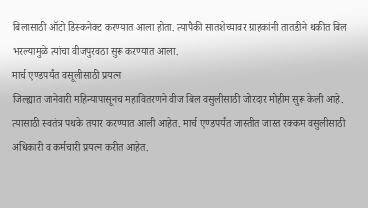बिलासाठी ऑटो डिस्कनेक्ट करण्यात आला होता. त्यापैकी सातशेच्यावर ग्राहकांनी तातडीने थकीत बिल भरल्यामुळे त्यांचा वीजपुरवठा सुरू करण्यात आला.
मार्च एण्डपर्यंत वसूलीसाठी प्रयत्न
जिल्ह्यात जानेवारी महिन्यापासूनच महावितरणने वीज बिल वसुलीसाठी जोरदार मोहीम सुरू केली आहे. त्यासाठी स्वतंत्र पथके तयार करण्यात आली आहेत. मार्च एण्डपर्यंत जास्तीत जास्त रक्कम वसुलीसाठी अधिकारी व कर्मचारी प्रयत्न करीत आहेत.